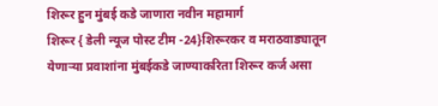शिरूर हुन मुंबई कडे जाणारा नवीन महामार्ग
शिरूर { डेली न्यूज पोस्ट टीम -24}शिरूरकर व मराठवाड्यातून येणाऱ्या प्रवाशांना मुंबईकडे जाण्याकरिता शिरूर कर्ज असा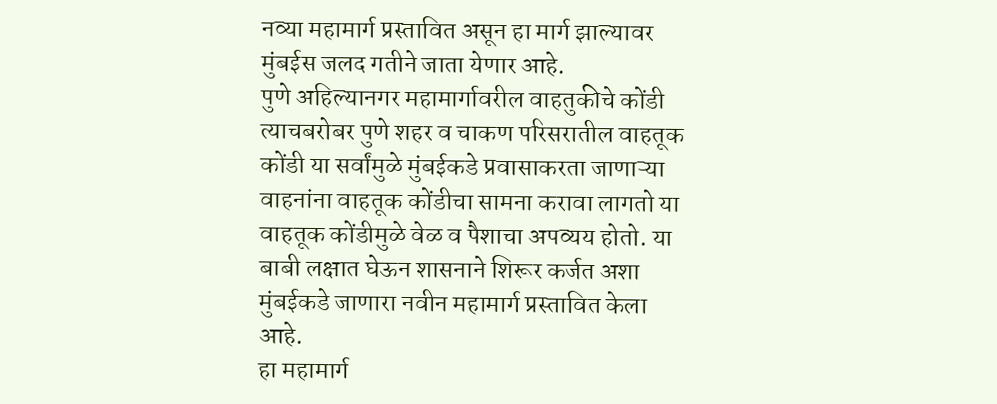नव्या महामार्ग प्रस्तावित असून हा मार्ग झाल्यावर मुंबईस जलद गतीने जाता येणार आहे.
पुणे अहिल्यानगर महामार्गावरील वाहतुकीचे कोंडी त्याचबरोबर पुणे शहर व चाकण परिसरातील वाहतूक कोंडी या सर्वांमुळे मुंबईकडे प्रवासाकरता जाणाऱ्या वाहनांना वाहतूक कोंडीचा सामना करावा लागतो या वाहतूक कोंडीमुळे वेळ व पैशाचा अपव्यय होतो. या बाबी लक्षात घेऊन शासनाने शिरूर कर्जत अशा मुंबईकडे जाणारा नवीन महामार्ग प्रस्तावित केला आहे.
हा महामार्ग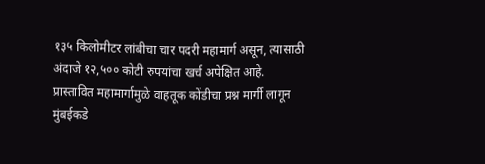१३५ किलोमीटर लांबीचा चार पदरी महामार्ग असून, त्यासाठी अंदाजे १२,५०० कोटी रुपयांचा खर्च अपेक्षित आहे.
प्रास्तावित महामार्गामुळे वाहतूक कोंडीचा प्रश्न मार्गी लागून मुंबईकडे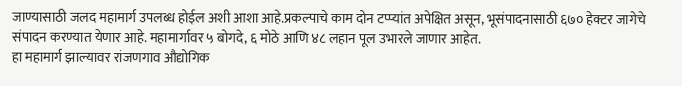जाण्यासाठी जलद महामार्ग उपलब्ध होईल अशी आशा आहे.प्रकल्पाचे काम दोन टप्प्यांत अपेक्षित असून, भूसंपादनासाठी ६७० हेक्टर जागेचे संपादन करण्यात येणार आहे. महामार्गावर ५ बोगदे, ६ मोठे आणि ४८ लहान पूल उभारले जाणार आहेत.
हा महामार्ग झाल्यावर रांजणगाव औद्योगिक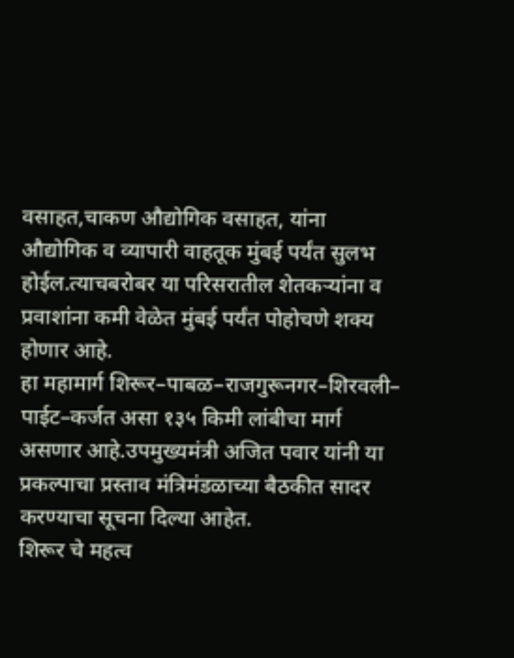वसाहत,चाकण औद्योगिक वसाहत, यांना औद्योगिक व व्यापारी वाहतूक मुंबई पर्यंत सुलभ होईल.त्याचबरोबर या परिसरातील शेतकऱ्यांना व प्रवाशांना कमी वेळेत मुंबई पर्यंत पोहोचणे शक्य होणार आहे.
हा महामार्ग शिरूर–पाबळ–राजगुरूनगर–शिरवली– पाईट–कर्जत असा १३५ किमी लांबीचा मार्ग असणार आहे.उपमुख्यमंत्री अजित पवार यांनी या प्रकल्पाचा प्रस्ताव मंत्रिमंडळाच्या बैठकीत सादर करण्याचा सूचना दिल्या आहेत.
शिरूर चे महत्व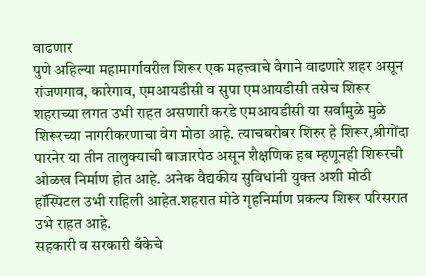वाढणार
पुणे अहिल्या महामार्गावरील शिरूर एक महत्त्वाचे वेगाने वाढणारे शहर असून रांजणगाव, कारेगाव, एमआयडीसी व सुपा एमआयडीसी तसेच शिरूर शहराच्या लगत उभी राहत असणारी करडे एमआयडीसी या सर्वांमुळे मुळे शिरूरच्या नागरीकरणाचा वेग मोठा आहे. त्याचबरोबर शिरुर हे शिरूर,श्रीगोंदा पारनेर या तीन तालुक्याची बाजारपेठ असून शैक्षणिक हब म्हणूनही शिरूरची ओळख निर्माण होत आहे. अनेक वैद्यकीय सुविधांनी युक्त अशी मोठी हॉस्पिटल उभी राहिली आहेत.शहरात मोठे गृहनिर्माण प्रकल्प शिरूर परिसरात उभे राहत आहे.
सहकारी व सरकारी बँकेचे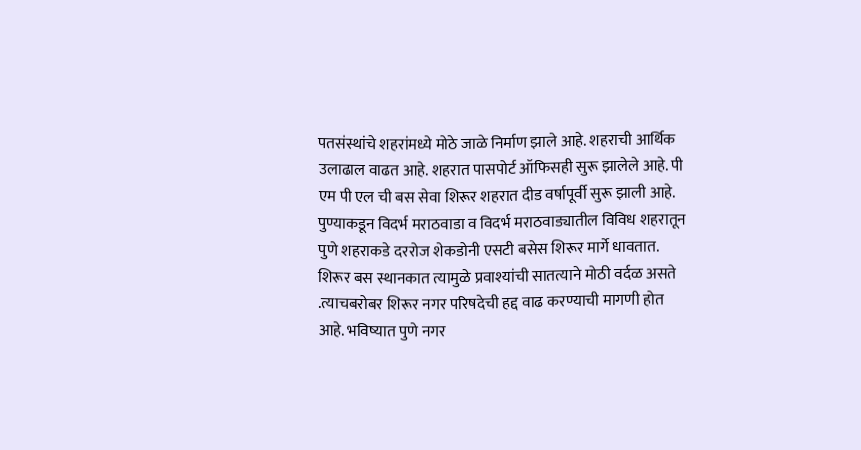पतसंस्थांचे शहरांमध्ये मोठे जाळे निर्माण झाले आहे. शहराची आर्थिक उलाढाल वाढत आहे. शहरात पासपोर्ट ऑफिसही सुरू झालेले आहे. पी एम पी एल ची बस सेवा शिरूर शहरात दीड वर्षापूर्वी सुरू झाली आहे. पुण्याकडून विदर्भ मराठवाडा व विदर्भ मराठवाड्यातील विविध शहरातून पुणे शहराकडे दररोज शेकडोनी एसटी बसेस शिरूर मार्गे धावतात. शिरूर बस स्थानकात त्यामुळे प्रवाश्यांची सातत्याने मोठी वर्दळ असते .त्याचबरोबर शिरूर नगर परिषदेची हद्द वाढ करण्याची मागणी होत आहे. भविष्यात पुणे नगर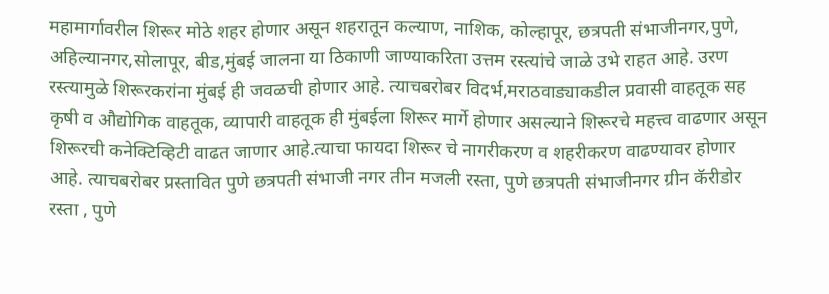महामार्गावरील शिरूर मोठे शहर होणार असून शहरातून कल्याण, नाशिक, कोल्हापूर, छत्रपती संभाजीनगर,पुणे, अहिल्यानगर,सोलापूर, बीड,मुंबई जालना या ठिकाणी जाण्याकरिता उत्तम रस्त्यांचे जाळे उभे राहत आहे. उरण रस्त्यामुळे शिरूरकरांना मुंबई ही जवळची होणार आहे. त्याचबरोबर विदर्भ,मराठवाड्याकडील प्रवासी वाहतूक सह कृषी व औद्योगिक वाहतूक, व्यापारी वाहतूक ही मुंबईला शिरूर मार्गे होणार असल्याने शिरूरचे महत्त्व वाढणार असून शिरूरची कनेक्टिव्हिटी वाढत जाणार आहे.त्याचा फायदा शिरूर चे नागरीकरण व शहरीकरण वाढण्यावर होणार आहे. त्याचबरोबर प्रस्तावित पुणे छत्रपती संभाजी नगर तीन मजली रस्ता, पुणे छत्रपती संभाजीनगर ग्रीन कॅरीडोर रस्ता , पुणे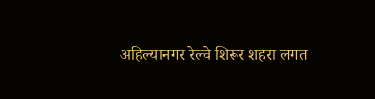अहिल्यानगर रेल्वे शिरूर शहरा लगत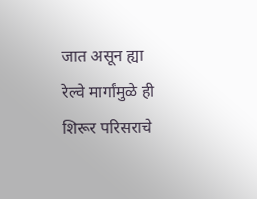जात असून ह्या रेल्वे मार्गांमुळे ही शिरूर परिसराचे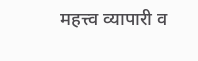महत्त्व व्यापारी व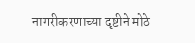नागरीकरणाच्या दृष्टीने मोठे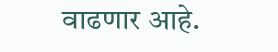वाढणार आहे.